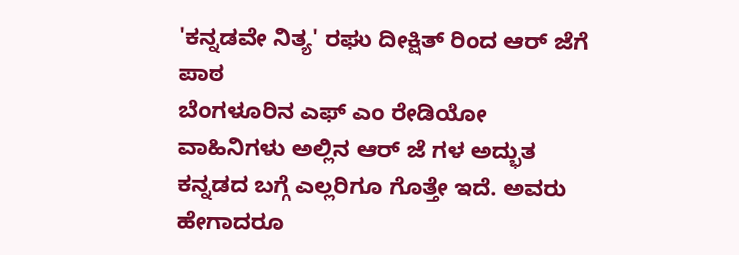'ಕನ್ನಡವೇ ನಿತ್ಯ' ರಘು ದೀಕ್ಷಿತ್ ರಿಂದ ಆರ್ ಜೆಗೆ ಪಾಠ
ಬೆಂಗಳೂರಿನ ಎಫ್ ಎಂ ರೇಡಿಯೋ ವಾಹಿನಿಗಳು ಅಲ್ಲಿನ ಆರ್ ಜೆ ಗಳ ಅದ್ಭುತ ಕನ್ನಡದ ಬಗ್ಗೆ ಎಲ್ಲರಿಗೂ ಗೊತ್ತೇ ಇದೆ. ಅವರು ಹೇಗಾದರೂ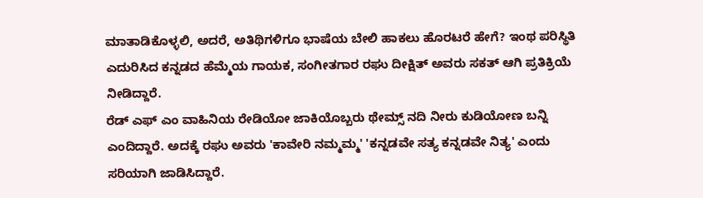ಮಾತಾಡಿಕೊಳ್ಳಲಿ, ಅದರೆ, ಅತಿಥಿಗಳಿಗೂ ಭಾಷೆಯ ಬೇಲಿ ಹಾಕಲು ಹೊರಟರೆ ಹೇಗೆ? ಇಂಥ ಪರಿಸ್ಥಿತಿ ಎದುರಿಸಿದ ಕನ್ನಡದ ಹೆಮ್ಮೆಯ ಗಾಯಕ, ಸಂಗೀತಗಾರ ರಘು ದೀಕ್ಷಿತ್ ಅವರು ಸಕತ್ ಆಗಿ ಪ್ರತಿಕ್ರಿಯೆ ನೀಡಿದ್ದಾರೆ.
ರೆಡ್ ಎಫ್ ಎಂ ವಾಹಿನಿಯ ರೇಡಿಯೋ ಜಾಕಿಯೊಬ್ಬರು ಥೇಮ್ಸ್ ನದಿ ನೀರು ಕುಡಿಯೋಣ ಬನ್ನಿ ಎಂದಿದ್ದಾರೆ. ಅದಕ್ಕೆ ರಘು ಅವರು 'ಕಾವೇರಿ ನಮ್ಮಮ್ಮ' 'ಕನ್ನಡವೇ ಸತ್ಯ ಕನ್ನಡವೇ ನಿತ್ಯ' ಎಂದು ಸರಿಯಾಗಿ ಜಾಡಿಸಿದ್ದಾರೆ.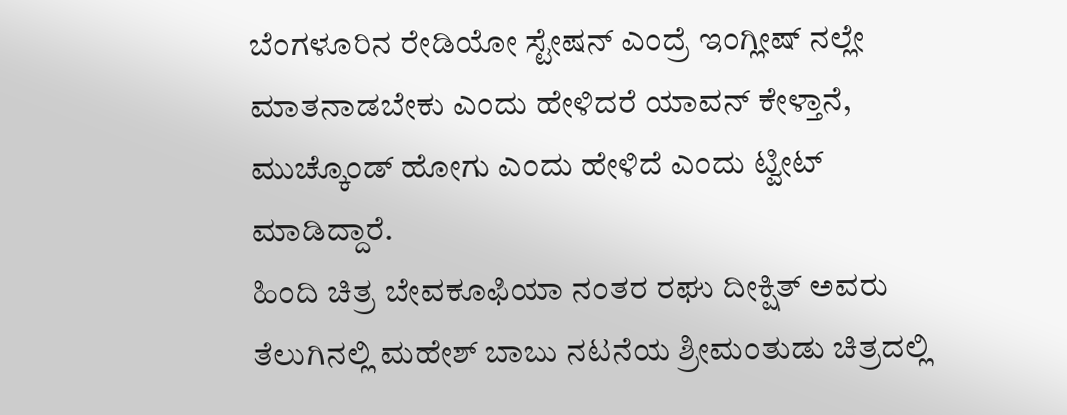ಬೆಂಗಳೂರಿನ ರೇಡಿಯೋ ಸ್ಟೇಷನ್ ಎಂದ್ರೆ ಇಂಗ್ಲೀಷ್ ನಲ್ಲೇ ಮಾತನಾಡಬೇಕು ಎಂದು ಹೇಳಿದರೆ ಯಾವನ್ ಕೇಳ್ತಾನೆ, ಮುಚ್ಕೊಂಡ್ ಹೋಗು ಎಂದು ಹೇಳಿದೆ ಎಂದು ಟ್ವೀಟ್ ಮಾಡಿದ್ದಾರೆ.
ಹಿಂದಿ ಚಿತ್ರ ಬೇವಕೂಫಿಯಾ ನಂತರ ರಘು ದೀಕ್ಷಿತ್ ಅವರು ತೆಲುಗಿನಲ್ಲಿ ಮಹೇಶ್ ಬಾಬು ನಟನೆಯ ಶ್ರೀಮಂತುಡು ಚಿತ್ರದಲ್ಲಿ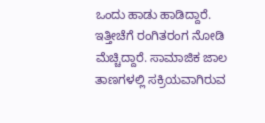ಒಂದು ಹಾಡು ಹಾಡಿದ್ದಾರೆ. ಇತ್ತೀಚೆಗೆ ರಂಗಿತರಂಗ ನೋಡಿ ಮೆಚ್ಚಿದ್ದಾರೆ. ಸಾಮಾಜಿಕ ಜಾಲ ತಾಣಗಳಲ್ಲಿ ಸಕ್ರಿಯವಾಗಿರುವ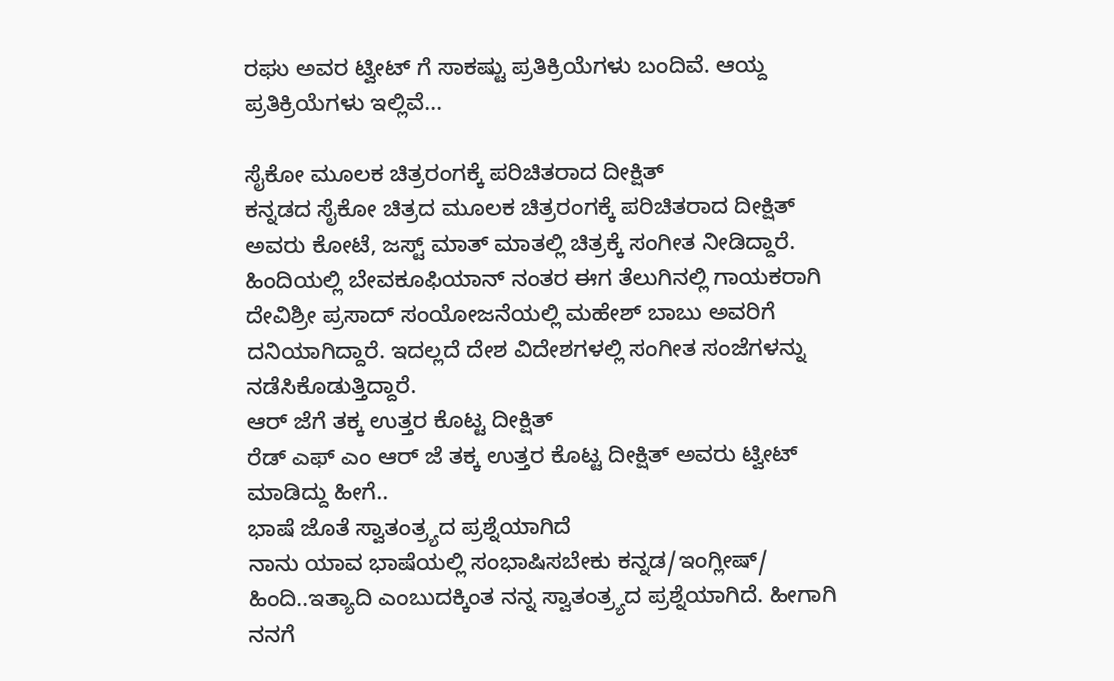ರಘು ಅವರ ಟ್ವೀಟ್ ಗೆ ಸಾಕಷ್ಟು ಪ್ರತಿಕ್ರಿಯೆಗಳು ಬಂದಿವೆ. ಆಯ್ದ ಪ್ರತಿಕ್ರಿಯೆಗಳು ಇಲ್ಲಿವೆ...

ಸೈಕೋ ಮೂಲಕ ಚಿತ್ರರಂಗಕ್ಕೆ ಪರಿಚಿತರಾದ ದೀಕ್ಷಿತ್
ಕನ್ನಡದ ಸೈಕೋ ಚಿತ್ರದ ಮೂಲಕ ಚಿತ್ರರಂಗಕ್ಕೆ ಪರಿಚಿತರಾದ ದೀಕ್ಷಿತ್ ಅವರು ಕೋಟೆ, ಜಸ್ಟ್ ಮಾತ್ ಮಾತಲ್ಲಿ ಚಿತ್ರಕ್ಕೆ ಸಂಗೀತ ನೀಡಿದ್ದಾರೆ. ಹಿಂದಿಯಲ್ಲಿ ಬೇವಕೂಫಿಯಾನ್ ನಂತರ ಈಗ ತೆಲುಗಿನಲ್ಲಿ ಗಾಯಕರಾಗಿ ದೇವಿಶ್ರೀ ಪ್ರಸಾದ್ ಸಂಯೋಜನೆಯಲ್ಲಿ ಮಹೇಶ್ ಬಾಬು ಅವರಿಗೆ ದನಿಯಾಗಿದ್ದಾರೆ. ಇದಲ್ಲದೆ ದೇಶ ವಿದೇಶಗಳಲ್ಲಿ ಸಂಗೀತ ಸಂಜೆಗಳನ್ನು ನಡೆಸಿಕೊಡುತ್ತಿದ್ದಾರೆ.
ಆರ್ ಜೆಗೆ ತಕ್ಕ ಉತ್ತರ ಕೊಟ್ಟ ದೀಕ್ಷಿತ್
ರೆಡ್ ಎಫ್ ಎಂ ಆರ್ ಜೆ ತಕ್ಕ ಉತ್ತರ ಕೊಟ್ಟ ದೀಕ್ಷಿತ್ ಅವರು ಟ್ವೀಟ್ ಮಾಡಿದ್ದು ಹೀಗೆ..
ಭಾಷೆ ಜೊತೆ ಸ್ವಾತಂತ್ರ್ಯದ ಪ್ರಶ್ನೆಯಾಗಿದೆ
ನಾನು ಯಾವ ಭಾಷೆಯಲ್ಲಿ ಸಂಭಾಷಿಸಬೇಕು ಕನ್ನಡ/ಇಂಗ್ಲೀಷ್/ ಹಿಂದಿ..ಇತ್ಯಾದಿ ಎಂಬುದಕ್ಕಿಂತ ನನ್ನ ಸ್ವಾತಂತ್ರ್ಯದ ಪ್ರಶ್ನೆಯಾಗಿದೆ. ಹೀಗಾಗಿ ನನಗೆ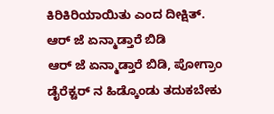ಕಿರಿಕಿರಿಯಾಯಿತು ಎಂದ ದೀಕ್ಷಿತ್.
ಆರ್ ಜೆ ಏನ್ಮಾಡ್ತಾರೆ ಬಿಡಿ
ಆರ್ ಜೆ ಏನ್ಮಾಡ್ತಾರೆ ಬಿಡಿ, ಪೋಗ್ರಾಂ ಡೈರೆಕ್ಟರ್ ನ ಹಿಡ್ಕೊಂಡು ತದುಕಬೇಕು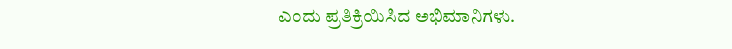ಎಂದು ಪ್ರತಿಕ್ರಿಯಿಸಿದ ಅಭಿಮಾನಿಗಳು.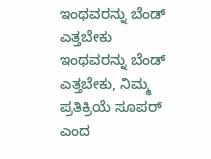ಇಂಥವರನ್ನು ಬೆಂಡ್ ಎತ್ತಬೇಕು
ಇಂಥವರನ್ನು ಬೆಂಡ್ ಎತ್ತಬೇಕು, ನಿಮ್ಮ ಪ್ರತಿಕ್ರಿಯೆ ಸೂಪರ್ ಎಂದ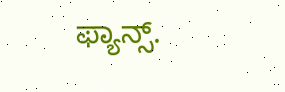ಫ್ಯಾನ್ಸ್.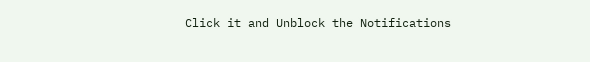Click it and Unblock the Notifications